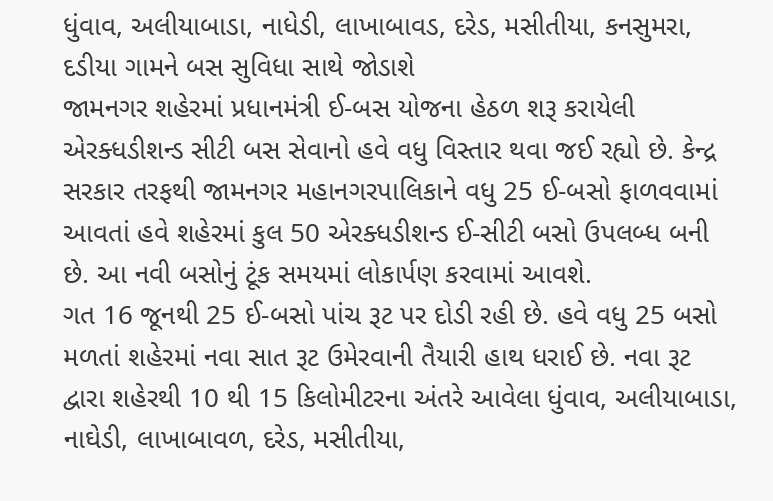ધુંવાવ, અલીયાબાડા, નાધેડી, લાખાબાવડ, દરેડ, મસીતીયા, કનસુમરા, દડીયા ગામને બસ સુવિધા સાથે જોડાશે
જામનગર શહેરમાં પ્રધાનમંત્રી ઈ-બસ યોજના હેઠળ શરૂ કરાયેલી એરક્ધડીશન્ડ સીટી બસ સેવાનો હવે વધુ વિસ્તાર થવા જઈ રહ્યો છે. કેન્દ્ર સરકાર તરફથી જામનગર મહાનગરપાલિકાને વધુ 25 ઈ-બસો ફાળવવામાં આવતાં હવે શહેરમાં કુલ 50 એરક્ધડીશન્ડ ઈ-સીટી બસો ઉપલબ્ધ બની છે. આ નવી બસોનું ટૂંક સમયમાં લોકાર્પણ કરવામાં આવશે.
ગત 16 જૂનથી 25 ઈ-બસો પાંચ રૂટ પર દોડી રહી છે. હવે વધુ 25 બસો મળતાં શહેરમાં નવા સાત રૂટ ઉમેરવાની તૈયારી હાથ ધરાઈ છે. નવા રૂટ દ્વારા શહેરથી 10 થી 15 કિલોમીટરના અંતરે આવેલા ધુંવાવ, અલીયાબાડા, નાઘેડી, લાખાબાવળ, દરેડ, મસીતીયા,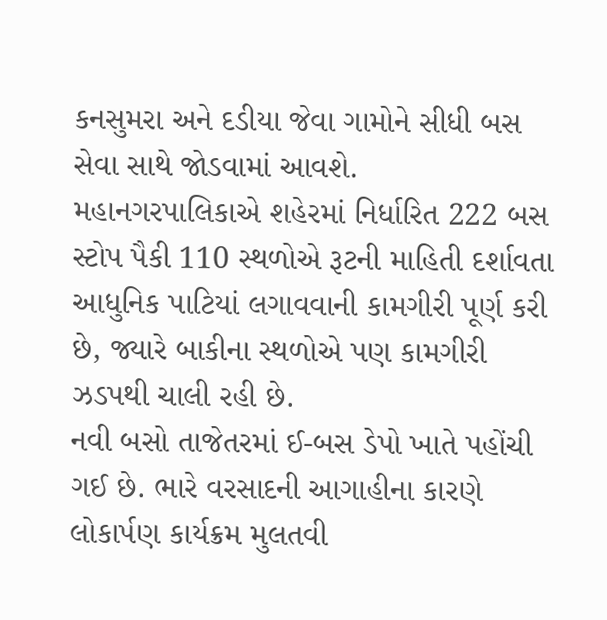કનસુમરા અને દડીયા જેવા ગામોને સીધી બસ સેવા સાથે જોડવામાં આવશે.
મહાનગરપાલિકાએ શહેરમાં નિર્ધારિત 222 બસ સ્ટોપ પૈકી 110 સ્થળોએ રૂટની માહિતી દર્શાવતા આધુનિક પાટિયાં લગાવવાની કામગીરી પૂર્ણ કરી છે, જ્યારે બાકીના સ્થળોએ પણ કામગીરી ઝડપથી ચાલી રહી છે.
નવી બસો તાજેતરમાં ઈ-બસ ડેપો ખાતે પહોંચી ગઈ છે. ભારે વરસાદની આગાહીના કારણે લોકાર્પણ કાર્યક્રમ મુલતવી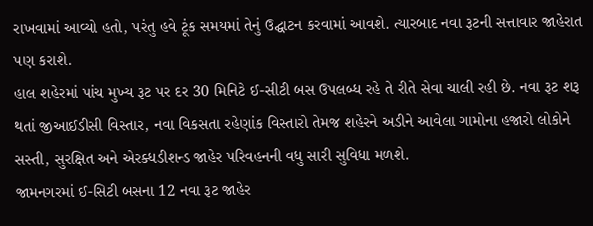રાખવામાં આવ્યો હતો, પરંતુ હવે ટૂંક સમયમાં તેનું ઉદ્ઘાટન કરવામાં આવશે. ત્યારબાદ નવા રૂટની સત્તાવાર જાહેરાત પણ કરાશે.
હાલ શહેરમાં પાંચ મુખ્ય રૂટ પર દર 30 મિનિટે ઈ-સીટી બસ ઉપલબ્ધ રહે તે રીતે સેવા ચાલી રહી છે. નવા રૂટ શરૂ થતાં જીઆઈડીસી વિસ્તાર, નવા વિકસતા રહેણાંક વિસ્તારો તેમજ શહેરને અડીને આવેલા ગામોના હજારો લોકોને સસ્તી, સુરક્ષિત અને એરક્ધડીશન્ડ જાહેર પરિવહનની વધુ સારી સુવિધા મળશે.
જામનગરમાં ઈ-સિટી બસના 12 નવા રૂટ જાહેર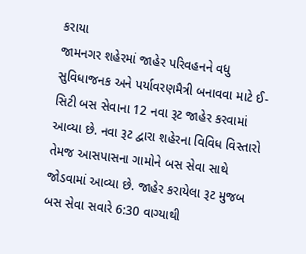કરાયા
જામનગર શહેરમાં જાહેર પરિવહનને વધુ સુવિધાજનક અને પર્યાવરણમૈત્રી બનાવવા માટે ઈ-સિટી બસ સેવાના 12 નવા રૂટ જાહેર કરવામાં આવ્યા છે. નવા રૂટ દ્વારા શહેરના વિવિધ વિસ્તારો તેમજ આસપાસના ગામોને બસ સેવા સાથે જોડવામાં આવ્યા છે. જાહેર કરાયેલા રૂટ મુજબ બસ સેવા સવારે 6:30 વાગ્યાથી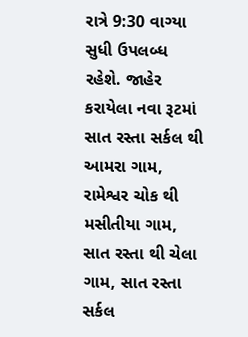રાત્રે 9:30 વાગ્યા સુધી ઉપલબ્ધ રહેશે. જાહેર કરાયેલા નવા રૂટમાં સાત રસ્તા સર્કલ થી આમરા ગામ, રામેશ્વર ચોક થી મસીતીયા ગામ, સાત રસ્તા થી ચેલા ગામ, સાત રસ્તા સર્કલ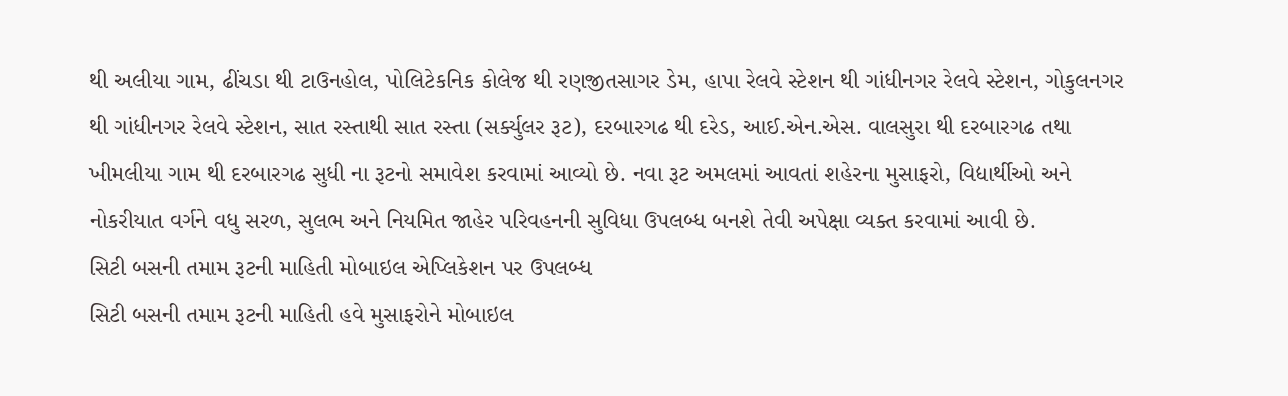થી અલીયા ગામ, ઢીંચડા થી ટાઉનહોલ, પોલિટેકનિક કોલેજ થી રણજીતસાગર ડેમ, હાપા રેલવે સ્ટેશન થી ગાંધીનગર રેલવે સ્ટેશન, ગોકુલનગર થી ગાંધીનગર રેલવે સ્ટેશન, સાત રસ્તાથી સાત રસ્તા (સર્ક્યુલર રૂટ), દરબારગઢ થી દરેડ, આઈ.એન.એસ. વાલસુરા થી દરબારગઢ તથા ખીમલીયા ગામ થી દરબારગઢ સુધી ના રૂટનો સમાવેશ કરવામાં આવ્યો છે. નવા રૂટ અમલમાં આવતાં શહેરના મુસાફરો, વિદ્યાર્થીઓ અને નોકરીયાત વર્ગને વધુ સરળ, સુલભ અને નિયમિત જાહેર પરિવહનની સુવિધા ઉપલબ્ધ બનશે તેવી અપેક્ષા વ્યક્ત કરવામાં આવી છે.
સિટી બસની તમામ રૂટની માહિતી મોબાઇલ એપ્લિકેશન પર ઉપલબ્ધ
સિટી બસની તમામ રૂટની માહિતી હવે મુસાફરોને મોબાઇલ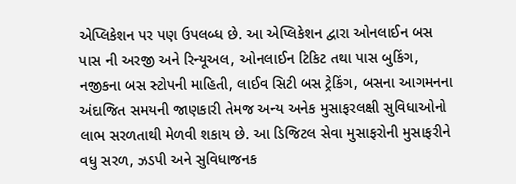એપ્લિકેશન પર પણ ઉપલબ્ધ છે. આ એપ્લિકેશન દ્વારા ઓનલાઈન બસ પાસ ની અરજી અને રિન્યૂઅલ, ઓનલાઈન ટિકિટ તથા પાસ બુકિંગ, નજીકના બસ સ્ટોપની માહિતી, લાઈવ સિટી બસ ટ્રેકિંગ, બસના આગમનના અંદાજિત સમયની જાણકારી તેમજ અન્ય અનેક મુસાફરલક્ષી સુવિધાઓનો લાભ સરળતાથી મેળવી શકાય છે. આ ડિજિટલ સેવા મુસાફરોની મુસાફરીને વધુ સરળ, ઝડપી અને સુવિધાજનક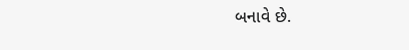બનાવે છે.